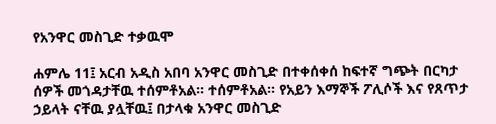የአንዋር መስጊድ ተቃዉሞ

ሐምሌ 11፤ አርብ አዲስ አበባ አንዋር መስጊድ በተቀሰቀሰ ከፍተኛ ግጭት በርካታ ሰዎች መጎዳታቸዉ ተሰምቶአል። ተሰምቶአል። የአይን እማኞች ፖሊሶች እና የጸጥታ ኃይላት ናቸዉ ያሏቸዉ፤ በታላቁ አንዋር መስጊድ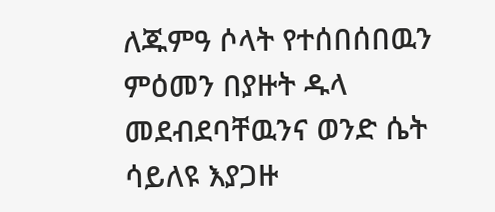ለጁምዓ ሶላት የተሰበሰበዉን ምዕመን በያዙት ዱላ መደብደባቸዉንና ወንድ ሴት ሳይለዩ እያጋዙ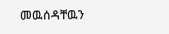መዉሰዳቸዉን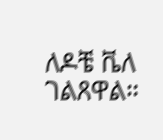ለዶቼ ቬለ ገልጸዋል።